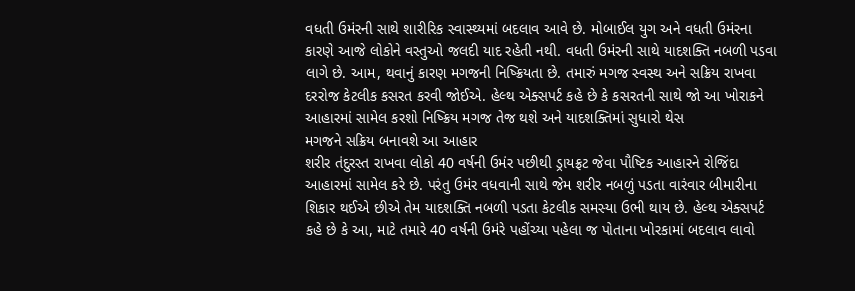વધતી ઉમંરની સાથે શારીરિક સ્વાસ્થ્યમાં બદલાવ આવે છે. મોબાઈલ યુગ અને વધતી ઉમંરના કારણે આજે લોકોને વસ્તુઓ જલદી યાદ રહેતી નથી. વધતી ઉમંરની સાથે યાદશક્તિ નબળી પડવા લાગે છે. આમ, થવાનું કારણ મગજની નિષ્ક્રિયતા છે. તમારું મગજ સ્વસ્થ અને સક્રિય રાખવા દરરોજ કેટલીક કસરત કરવી જોઈએ. હેલ્થ એક્સપર્ટ કહે છે કે કસરતની સાથે જો આ ખોરાકને આહારમાં સામેલ કરશો નિષ્ક્રિય મગજ તેજ થશે અને યાદશક્તિમાં સુધારો થેસ
મગજને સક્રિય બનાવશે આ આહાર
શરીર તંદુરસ્ત રાખવા લોકો 40 વર્ષની ઉમંર પછીથી ડ્રાયફ્રટ જેવા પૌષ્ટિક આહારને રોજિંદા આહારમાં સામેલ કરે છે. પરંતુ ઉમંર વધવાની સાથે જેમ શરીર નબળું પડતા વારંવાર બીમારીના શિકાર થઈએ છીએ તેમ યાદશક્તિ નબળી પડતા કેટલીક સમસ્યા ઉભી થાય છે. હેલ્થ એક્સપર્ટ કહે છે કે આ, માટે તમારે 40 વર્ષની ઉમંરે પહોંચ્યા પહેલા જ પોતાના ખોરકામાં બદલાવ લાવો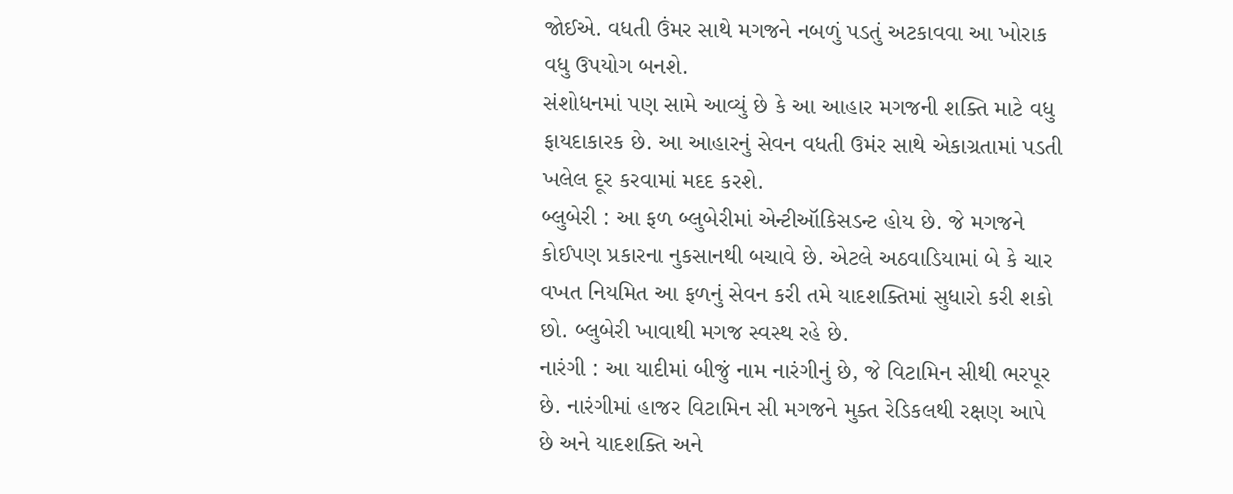જોઈએ. વધતી ઉંમર સાથે મગજને નબળું પડતું અટકાવવા આ ખોરાક વધુ ઉપયોગ બનશે.
સંશોધનમાં પણ સામે આવ્યું છે કે આ આહાર મગજની શક્તિ માટે વધુ ફાયદાકારક છે. આ આહારનું સેવન વધતી ઉમંર સાથે એકાગ્રતામાં પડતી ખલેલ દૂર કરવામાં મદદ કરશે.
બ્લુબેરી : આ ફળ બ્લુબેરીમાં એન્ટીઑકિસડન્ટ હોય છે. જે મગજને કોઈપણ પ્રકારના નુકસાનથી બચાવે છે. એટલે અઠવાડિયામાં બે કે ચાર વખત નિયમિત આ ફળનું સેવન કરી તમે યાદશક્તિમાં સુધારો કરી શકો છો. બ્લુબેરી ખાવાથી મગજ સ્વસ્થ રહે છે.
નારંગી : આ યાદીમાં બીજું નામ નારંગીનું છે, જે વિટામિન સીથી ભરપૂર છે. નારંગીમાં હાજર વિટામિન સી મગજને મુક્ત રેડિકલથી રક્ષણ આપે છે અને યાદશક્તિ અને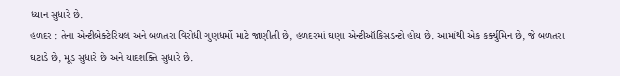ધ્યાન સુધારે છે.
હળદર : તેના એન્ટીબેક્ટેરિયલ અને બળતરા વિરોધી ગુણધર્મો માટે જાણીતી છે, હળદરમાં ઘણા એન્ટીઑકિસડન્ટો હોય છે. આમાંથી એક કર્ક્યુમિન છે, જે બળતરા ઘટાડે છે, મૂડ સુધારે છે અને યાદશક્તિ સુધારે છે.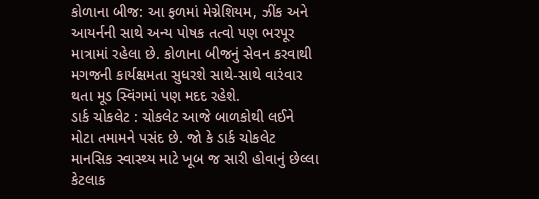કોળાના બીજ: આ ફળમાં મેગ્નેશિયમ, ઝીંક અને આયર્નની સાથે અન્ય પોષક તત્વો પણ ભરપૂર માત્રામાં રહેલા છે. કોળાના બીજનું સેવન કરવાથી મગજની કાર્યક્ષમતા સુધરશે સાથે-સાથે વારંવાર થતા મૂડ સ્વિંગમાં પણ મદદ રહેશે.
ડાર્ક ચોકલેટ : ચોકલેટ આજે બાળકોથી લઈને મોટા તમામને પસંદ છે. જો કે ડાર્ક ચોકલેટ માનસિક સ્વાસ્થ્ય માટે ખૂબ જ સારી હોવાનું છેલ્લા કેટલાક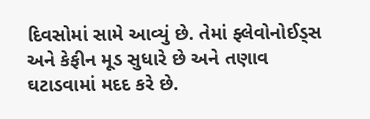દિવસોમાં સામે આવ્યું છે. તેમાં ફ્લેવોનોઈડ્સ અને કેફીન મૂડ સુધારે છે અને તણાવ ઘટાડવામાં મદદ કરે છે.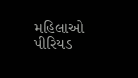મહિલાઓ પીરિયડ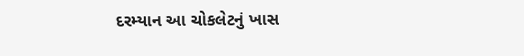દરમ્યાન આ ચોકલેટનું ખાસ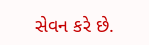સેવન કરે છે.